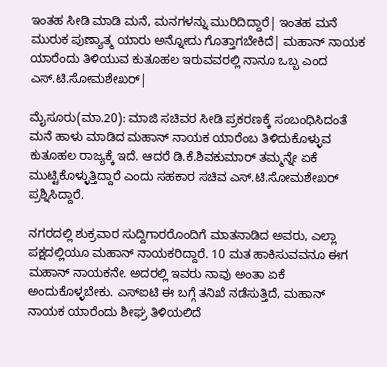ಇಂತಹ ಸೀಡಿ ಮಾಡಿ ಮನೆ, ಮನಗಳನ್ನು ಮುರಿದಿದ್ದಾರೆ| ಇಂತಹ ಮನೆ ಮುರುಕ ಪುಣ್ಯಾತ್ಮ ಯಾರು ಅನ್ನೋದು ಗೊತ್ತಾಗಬೇಕಿದೆ| ಮಹಾನ್‌ ನಾಯಕ ಯಾರೆಂದು ತಿಳಿಯುವ ಕುತೂಹಲ ಇರುವವರಲ್ಲಿ ನಾನೂ ಒಬ್ಬ ಎಂದ ಎಸ್‌.ಟಿ.ಸೋಮಶೇಖರ್‌|

ಮೈಸೂರು(ಮಾ.20): ಮಾಜಿ ಸಚಿವರ ಸೀಡಿ ಪ್ರಕರಣಕ್ಕೆ ಸಂಬಂಧಿಸಿದಂತೆ ಮನೆ ಹಾಳು ಮಾಡಿದ ಮಹಾನ್‌ ನಾಯಕ ಯಾರೆಂಬ ತಿಳಿದುಕೊಳ್ಳುವ ಕುತೂಹಲ ರಾಜ್ಯಕ್ಕೆ ಇದೆ. ಆದರೆ ಡಿ.ಕೆ.ಶಿವಕುಮಾರ್‌ ತಮ್ಮನ್ನೇ ಏಕೆ ಮುಟ್ಟಿಕೊಳ್ಳುತ್ತಿದ್ದಾರೆ ಎಂದು ಸಹಕಾರ ಸಚಿವ ಎಸ್‌.ಟಿ.ಸೋಮಶೇಖರ್‌ ಪ್ರಶ್ನಿಸಿದ್ದಾರೆ.

ನಗರದಲ್ಲಿ ಶುಕ್ರವಾರ ಸುದ್ದಿಗಾರರೊಂದಿಗೆ ಮಾತನಾಡಿದ ಅವರು, ಎಲ್ಲಾ ಪಕ್ಷದಲ್ಲಿಯೂ ಮಹಾನ್‌ ನಾಯಕರಿದ್ದಾರೆ. 10 ಮತ ಹಾಕಿಸುವವನೂ ಈಗ ಮಹಾನ್‌ ನಾಯಕನೇ. ಅದರಲ್ಲಿ ಇವರು ನಾವು ಅಂತಾ ಏಕೆ ಅಂದುಕೊಳ್ಳಬೇಕು. ಎಸ್‌ಐಟಿ ಈ ಬಗ್ಗೆ ತನಿಖೆ ನಡೆಸುತ್ತಿದೆ, ಮಹಾನ್‌ ನಾಯಕ ಯಾರೆಂದು ಶೀಘ್ರ ತಿಳಿಯಲಿದೆ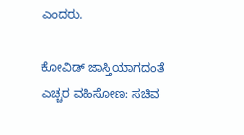ಎಂದರು.

ಕೋವಿಡ್ ಜಾಸ್ತಿಯಾಗದಂತೆ ಎಚ್ಚರ ವಹಿಸೋಣ: ಸಚಿವ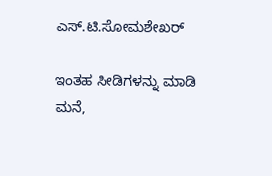ಎಸ್.ಟಿ.ಸೋಮಶೇಖರ್

ಇಂತಹ ಸೀಡಿಗಳನ್ನು ಮಾಡಿ ಮನೆ,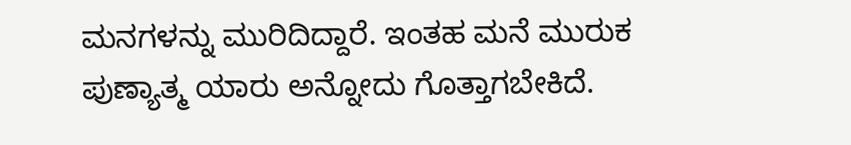ಮನಗಳನ್ನು ಮುರಿದಿದ್ದಾರೆ. ಇಂತಹ ಮನೆ ಮುರುಕ ಪುಣ್ಯಾತ್ಮ ಯಾರು ಅನ್ನೋದು ಗೊತ್ತಾಗಬೇಕಿದೆ.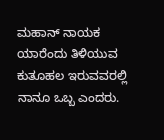ಮಹಾನ್‌ ನಾಯಕ ಯಾರೆಂದು ತಿಳಿಯುವ ಕುತೂಹಲ ಇರುವವರಲ್ಲಿ ನಾನೂ ಒಬ್ಬ ಎಂದರು.